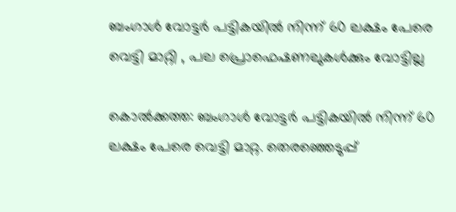ബംഗാൾ വോട്ടർ പട്ടികയിൽ നിന്ന് 60 ലക്ഷം പേരെ വെട്ടി മാറ്റി , പല പ്രൊഫെഷണലുകൾക്കും വോട്ടില്ല

കൊൽക്കത്ത: ബംഗാൾ വോട്ടർ പട്ടികയിൽ നിന്ന് 60 ലക്ഷം പേരെ വെട്ടി മാറ്റ. തെരഞ്ഞെടുപ്പ്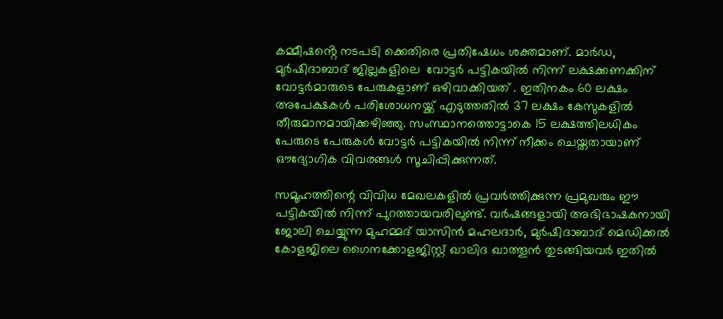കമ്മീഷൻ്റെ നടപടി ക്കെതിരെ പ്രതിഷേധം ശക്തമാണ്. മാർഡ, മുർഷിദാബാദ് ജില്ലകളിലെ  വോട്ടർ പട്ടികയിൽ നിന്ന് ലക്ഷക്കണക്കിന് വോട്ടർമാരുടെ പേരുകളാണ് ഒഴിവാക്കിയത് . ഇതിനകം 60 ലക്ഷം അപേക്ഷകൾ പരിശോധനയ്ക്ക് എടുത്തതിൽ 37 ലക്ഷം കേസുകളിൽ തീരുമാനമായിക്കഴിഞ്ഞു. സംസ്ഥാനത്തൊട്ടാകെ 15 ലക്ഷത്തിലധികം പേരുടെ പേരുകൾ വോട്ടർ പട്ടികയിൽ നിന്ന് നീക്കം ചെയ്തതായാണ് ഔദ്യോഗിക വിവരങ്ങൾ സൂചിപ്പിക്കുന്നത്.

സമൂഹത്തിന്റെ വിവിധ മേഖലകളിൽ പ്രവർത്തിക്കുന്ന പ്രമുഖരും ഈ പട്ടികയിൽ നിന്ന് പുറത്തായവരിലുണ്ട്. വർഷങ്ങളായി അഭിഭാഷകനായി ജോലി ചെയ്യുന്ന മുഹമ്മദ് യാസിൻ മഹലദാർ, മുർഷിദാബാദ് മെഡിക്കൽ കോളജിലെ ഗൈനക്കോളജിസ്റ്റ് ഖാലിദ ഖാത്തൂൻ തുടങ്ങിയവർ ഇതിൽ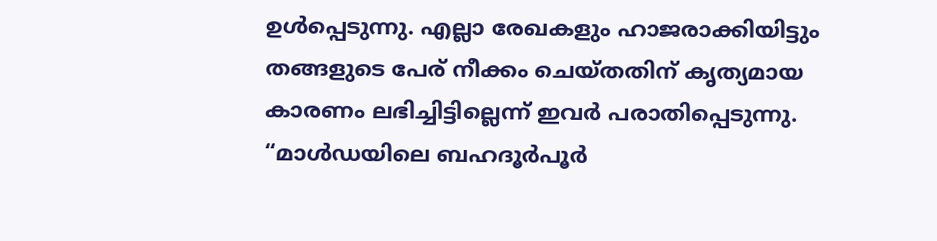ഉൾപ്പെടുന്നു. എല്ലാ രേഖകളും ഹാജരാക്കിയിട്ടും തങ്ങളുടെ പേര് നീക്കം ചെയ്തതിന് കൃത്യമായ കാരണം ലഭിച്ചിട്ടില്ലെന്ന് ഇവർ പരാതിപ്പെടുന്നു.
“മാൾഡയിലെ ബഹദൂർപൂർ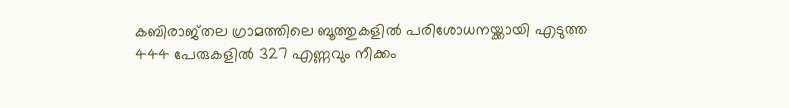കബിരാജ്‌തല ഗ്രാമത്തിലെ ബൂത്തുകളിൽ പരിശോധനയ്ക്കായി എടുത്ത 444 പേരുകളിൽ 327 എണ്ണവും നീക്കം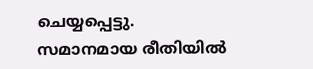ചെയ്യപ്പെട്ടു. സമാനമായ രീതിയിൽ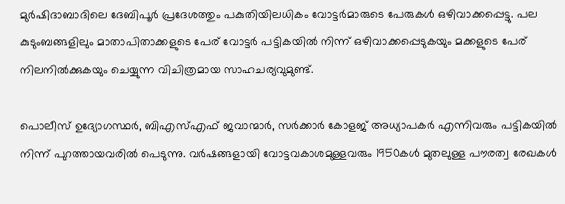മുർഷിദാബാദിലെ ദേബിപൂർ പ്രദേശത്തും പകുതിയിലധികം വോട്ടർമാരുടെ പേരുകൾ ഒഴിവാക്കപ്പെട്ടു. പല കുടുംബങ്ങളിലും മാതാപിതാക്കളുടെ പേര് വോട്ടർ പട്ടികയിൽ നിന്ന് ഒഴിവാക്കപ്പെടുകയും മക്കളുടെ പേര് നിലനിൽക്കുകയും ചെയ്യുന്ന വിചിത്രമായ സാഹചര്യവുമുണ്ട്.

പൊലീസ് ഉദ്യോഗസ്ഥർ, ബിഎസ്എഫ് ജവാന്മാർ, സർക്കാർ കോളജ് അധ്യാപകർ എന്നിവരും പട്ടികയിൽ നിന്ന് പുറത്തായവരിൽ പെടുന്നു. വർഷങ്ങളായി വോട്ടവകാശമുള്ളവരും 1950കൾ മുതലുള്ള പൗരത്വ രേഖകൾ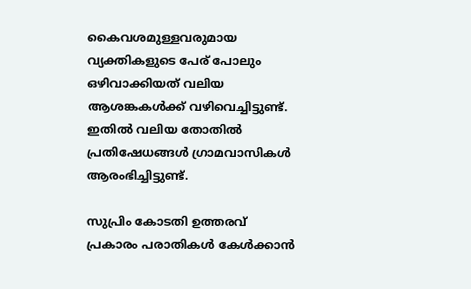കൈവശമുള്ളവരുമായ വ്യക്തികളുടെ പേര് പോലും ഒഴിവാക്കിയത് വലിയ ആശങ്കകൾക്ക് വഴിവെച്ചിട്ടുണ്ട്. ഇതിൽ വലിയ തോതിൽ പ്രതിഷേധങ്ങൾ ഗ്രാമവാസികൾ ആരംഭിച്ചിട്ടുണ്ട്.

സുപ്രിം കോടതി ഉത്തരവ് പ്രകാരം പരാതികൾ കേൾക്കാൻ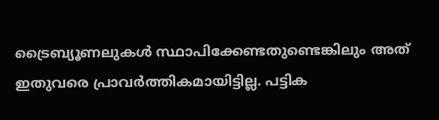ട്രൈബ്യൂണലുകൾ സ്ഥാപിക്കേണ്ടതുണ്ടെങ്കിലും അത് ഇതുവരെ പ്രാവർത്തികമായിട്ടില്ല. പട്ടിക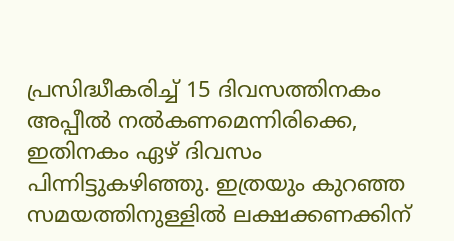പ്രസിദ്ധീകരിച്ച് 15 ദിവസത്തിനകം അപ്പീൽ നൽകണമെന്നിരിക്കെ, ഇതിനകം ഏഴ് ദിവസം പിന്നിട്ടുകഴിഞ്ഞു. ഇത്രയും കുറഞ്ഞ സമയത്തിനുള്ളിൽ ലക്ഷക്കണക്കിന്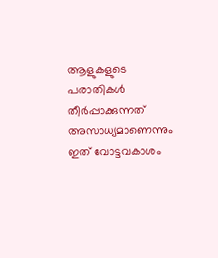ആളുകളുടെ പരാതികൾ തീർപ്പാക്കുന്നത് അസാധ്യമാണെന്നും ഇത് വോട്ടവകാശം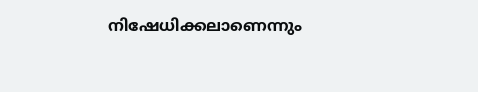നിഷേധിക്കലാണെന്നും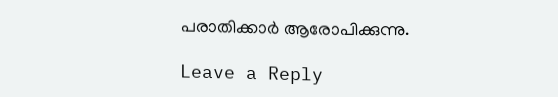പരാതിക്കാർ ആരോപിക്കുന്നു.

Leave a Reply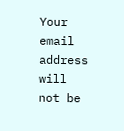Your email address will not be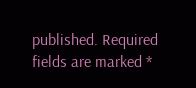published. Required fields are marked *